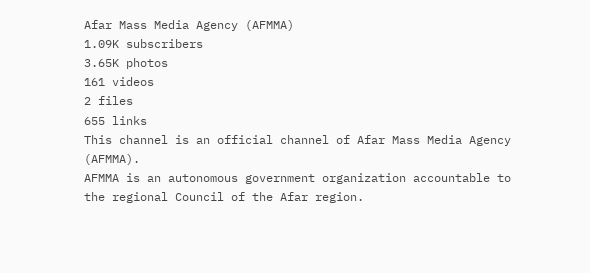Afar Mass Media Agency (AFMMA)
1.09K subscribers
3.65K photos
161 videos
2 files
655 links
This channel is an official channel of Afar Mass Media Agency (AFMMA).
AFMMA is an autonomous government organization accountable to the regional Council of the Afar region.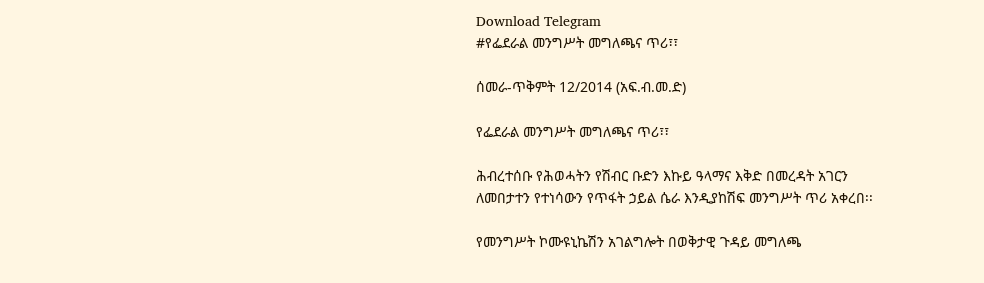Download Telegram
#የፌደራል መንግሥት መግለጫና ጥሪ፣፣

ሰመራ-ጥቅምት 12/2014 (አፍ.ብ.መ.ድ)

የፌደራል መንግሥት መግለጫና ጥሪ፣፣

ሕብረተሰቡ የሕወሓትን የሽብር ቡድን እኩይ ዓላማና እቅድ በመረዳት አገርን ለመበታተን የተነሳውን የጥፋት ኃይል ሴራ እንዲያከሽፍ መንግሥት ጥሪ አቀረበ፡፡

የመንግሥት ኮሙዩኒኬሽን አገልግሎት በወቅታዊ ጉዳይ መግለጫ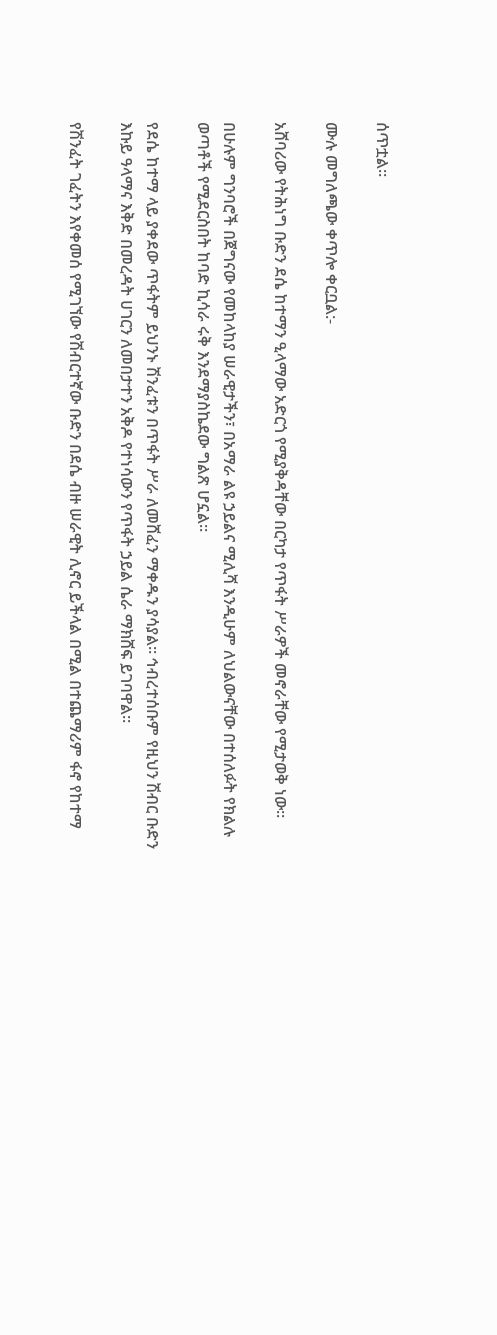ሰጥቷል።

ሙሉ መግለጫው ቀጥሎ ቀርቧል:-

አሸባሪው የትሕነግ ቡድን ደሴ ከተማን ዒላማው አድርጎ የሚያቅዳቸው በርካታ የጥፋት ሥራዎች መኖራቸው የሚታወቅ ነው።

በሁሉም ግንባሮች በጀግናው የመከላከያ ሠራዊታችን፣ በአማራ ልዩ ኃይልና ሚሊሻ እንዲሁም ለህልውናቸው በተሰለፉት የክልሉ ወጣቶች የሚደርስበት ከባድ ኪሳራ ሩቅ እንደማያስኬደው ግልጽ ሆኗል።

የደሴ ከተማ ላይ ያቀደው ጥፋትም ይህንኑ ሽንፈቱን በጥፋት ሥራ ለመሸፈን ማቀዱን ያሳያል። ኅብረተሰቡም የዚህን ሽብር ቡድን እኩይ ዓላማና እቅድ በመረዳት ሀገርን ለመበታተን አቅዶ የተነሳውን የጥፋት ኃይል ሴራ ማክሸፍ ይገባዋል።

የሽንፈት ገፈትን እየቀመሰ የሚገኘው የሽብርተኛው ቡድን በደሴ ብዙ ሠራዊት ሊኖር ይችላል በሚል በተጨማሪም ፋኖ የከተማ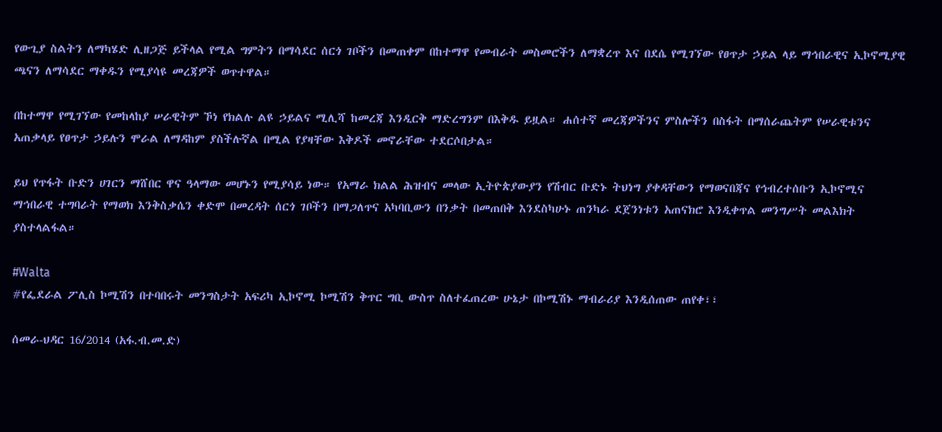የውጊያ ስልትን ለማካሄድ ሊዘጋጅ ይችላል የሚል ግምትን በማሳደር ሰርጎ ገቦችን በመጠቀም በከተማዋ የመብራት መስመሮችን ለማቋረጥ እና በደሴ የሚገኘው የፀጥታ ኃይል ላይ ማኅበራዊና ኢኮኖሚያዊ ጫናን ለማሳደር ማቀዱን የሚያሳዩ መረጃዎች ወጥተዋል።

በከተማዋ የሚገኘው የመከላከያ ሠራዊትም ኾነ የክልሉ ልዩ ኃይልና ሚሊሻ ከመረጃ እንዲርቅ ማድረግንም በእቅዱ ይዟል። ሐሰተኛ መረጃዎችንና ምስሎችን በስፋት በማሰራጨትም የሠራዊቱንና አጠቃላይ የፀጥታ ኃይሉን ሞራል ለማዳከም ያስችሉኛል በሚል የያዛቸው እቅዶች መኖራቸው ተደርሶበታል።

ይህ የጥፋት ቡድን ሀገርን ማሸበር ዋና ዓላማው መሆኑን የሚያሳይ ነው። የአማራ ክልል ሕዝብና መላው ኢትዮጵያውያን የሽብር ቡድኑ ትህነግ ያቀዳቸውን የማወናበጃና የኅብረተሰቡን ኢኮኖሚና ማኅበራዊ ተግባራት የማወክ እንቅስቃሴን ቀድሞ በመረዳት ሰርጎ ገቦችን በማጋለጥና አካባቢውን በንቃት በመጠበቅ እንደስካሁኑ ጠንካራ ደጀንነቱን አጠናክሮ እንዲቀጥል መንግሥት መልእክት ያስተላልፋል።

#Walta
#የፌደራል ፖሊስ ኮሚሽን በተባበሩት መንግስታት አፍሪካ ኢኮኖሚ ኮሚሽን ቅጥር ግቢ ውስጥ ስለተፈጠረው ሁኔታ በኮሚሽኑ ማብራሪያ እንዲሰጠው ጠየቀ፣፣

ሰመራ-ህዳር 16/2014 (አፋ.ብ.መ.ድ)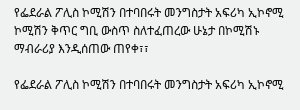የፌደራል ፖሊስ ኮሚሽን በተባበሩት መንግስታት አፍሪካ ኢኮኖሚ ኮሚሽን ቅጥር ግቢ ውስጥ ስለተፈጠረው ሁኔታ በኮሚሽኑ ማብራሪያ እንዲሰጠው ጠየቀ፣፣

የፌደራል ፖሊስ ኮሚሽን በተባበሩት መንግስታት አፍሪካ ኢኮኖሚ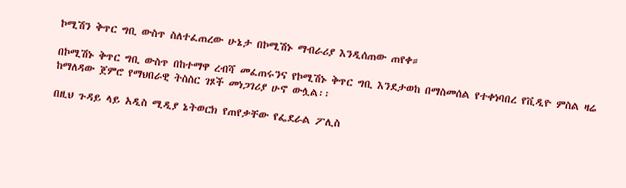ኮሚሽን ቅጥር ግቢ ውስጥ ስለተፈጠረው ሁኔታ በኮሚሽኑ ማብራሪያ እንዲሰጠው ጠየቀ።

በኮሚሽኑ ቅጥር ግቢ ውስጥ በከተማዋ ረብሻ መፈጠሩንና የኮሚሽኑ ቅጥር ግቢ እንደታወከ በማስመሰል የተቀነባበረ የቪዲዮ ምስል ዛሬ ከማለዳው ጀምሮ የማህበራዊ ትስስር ገጾች መነጋገሪያ ሁኖ ውሏል፡፡

በዚህ ጉዳይ ላይ አዲስ ሚዲያ ኔትወርክ የጠየቃቸው የፌደራል ፖሊስ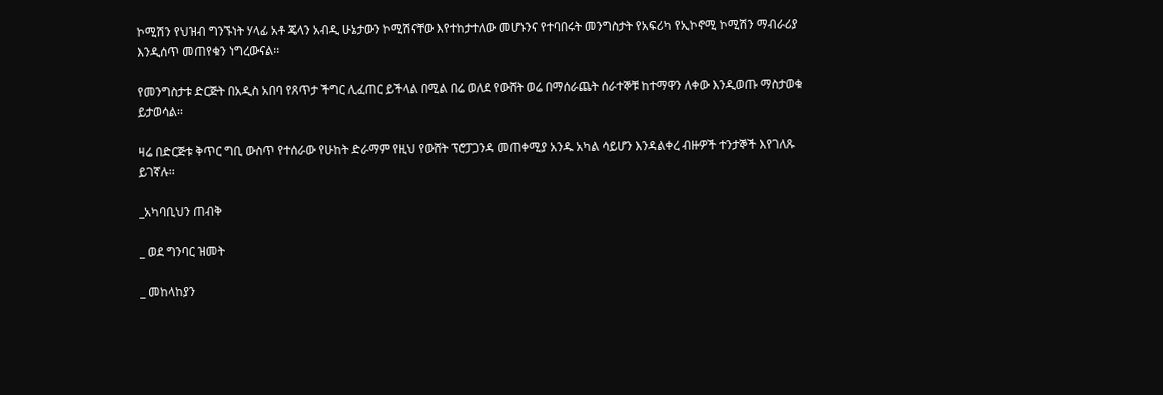ኮሚሽን የህዝብ ግንኙነት ሃላፊ አቶ ጄላን አብዲ ሁኔታውን ኮሚሽናቸው እየተከታተለው መሆኑንና የተባበሩት መንግስታት የአፍሪካ የኢኮኖሚ ኮሚሽን ማብራሪያ እንዲሰጥ መጠየቁን ነግረውናል፡፡

የመንግስታቱ ድርጅት በአዲስ አበባ የጸጥታ ችግር ሊፈጠር ይችላል በሚል በሬ ወለደ የውሸት ወሬ በማሰራጨት ሰራተኞቹ ከተማዋን ለቀው እንዲወጡ ማስታወቁ ይታወሳል፡፡

ዛሬ በድርጅቱ ቅጥር ግቢ ውስጥ የተሰራው የሁከት ድራማም የዚህ የውሸት ፕሮፓጋንዳ መጠቀሚያ አንዱ አካል ሳይሆን እንዳልቀረ ብዙዎች ተንታኞች እየገለጹ ይገኛሉ፡፡

_አካባቢህን ጠብቅ

_ ወደ ግንባር ዝመት

_ መከላከያን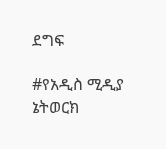ደግፍ

#የአዲስ ሚዲያ ኔትወርክ